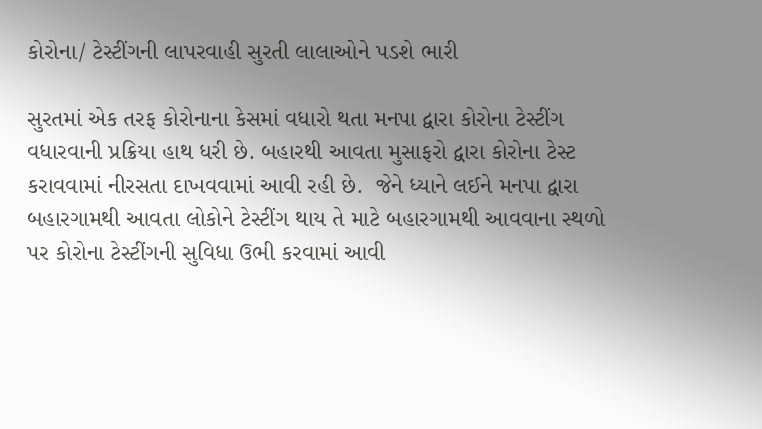કોરોના/ ટેસ્ટીંગની લાપરવાહી સુરતી લાલાઓને પડશે ભારી

સુરતમાં એક તરફ કોરોનાના કેસમાં વધારો થતા મનપા દ્વારા કોરોના ટેસ્ટીંગ વધારવાની પ્રક્રિયા હાથ ધરી છે. બહારથી આવતા મુસાફરો દ્વારા કોરોના ટેસ્ટ કરાવવામાં નીરસતા દાખવવામાં આવી રહી છે.  જેને ધ્યાને લઈને મનપા દ્વારા બહારગામથી આવતા લોકોને ટેસ્ટીંગ થાય તે માટે બહારગામથી આવવાના સ્થળો પર કોરોના ટેસ્ટીંગની સુવિધા ઉભી કરવામાં આવી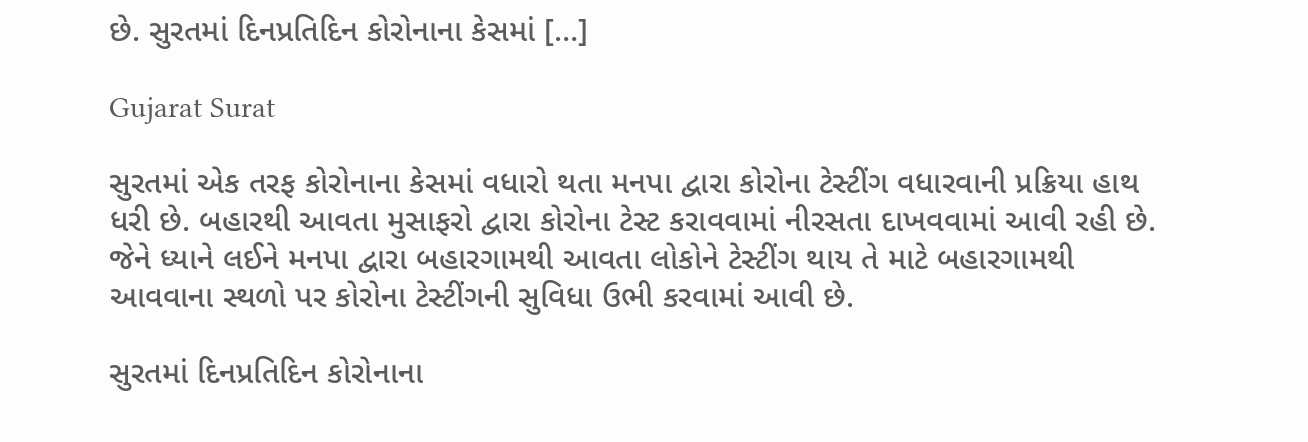છે. સુરતમાં દિનપ્રતિદિન કોરોનાના કેસમાં […]

Gujarat Surat

સુરતમાં એક તરફ કોરોનાના કેસમાં વધારો થતા મનપા દ્વારા કોરોના ટેસ્ટીંગ વધારવાની પ્રક્રિયા હાથ ધરી છે. બહારથી આવતા મુસાફરો દ્વારા કોરોના ટેસ્ટ કરાવવામાં નીરસતા દાખવવામાં આવી રહી છે.  જેને ધ્યાને લઈને મનપા દ્વારા બહારગામથી આવતા લોકોને ટેસ્ટીંગ થાય તે માટે બહારગામથી આવવાના સ્થળો પર કોરોના ટેસ્ટીંગની સુવિધા ઉભી કરવામાં આવી છે.

સુરતમાં દિનપ્રતિદિન કોરોનાના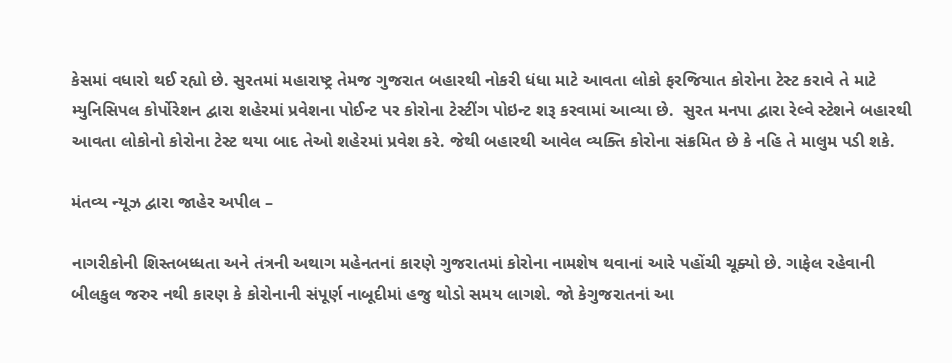કેસમાં વધારો થઈ રહ્યો છે. સુરતમાં મહારાષ્ટ્ર તેમજ ગુજરાત બહારથી નોકરી ધંધા માટે આવતા લોકો ફરજિયાત કોરોના ટેસ્ટ કરાવે તે માટે મ્યુનિસિપલ કોર્પોરેશન દ્વારા શહેરમાં પ્રવેશના પોઈન્ટ પર કોરોના ટેસ્ટીંગ પોઇન્ટ શરૂ કરવામાં આવ્યા છે.  સુરત મનપા દ્વારા રેલ્વે સ્ટેશને બહારથી આવતા લોકોનો કોરોના ટેસ્ટ થયા બાદ તેઓ શહેરમાં પ્રવેશ કરે. જેથી બહારથી આવેલ વ્યક્તિ કોરોના સંક્રમિત છે કે નહિ તે માલુમ પડી શકે.

મંતવ્ય ન્યૂઝ દ્વારા જાહેર અપીલ –

નાગરીકોની શિસ્તબધ્ધતા અને તંત્રની અથાગ મહેનતનાં કારણે ગુજરાતમાં કોરોના નામશેષ થવાનાં આરે પહોંચી ચૂક્યો છે. ગાફેલ રહેવાની બીલકુલ જરુર નથી કારણ કે કોરોનાની સંપૂર્ણ નાબૂદીમાં હજુ થોડો સમય લાગશે. જો કેગુજરાતનાં આ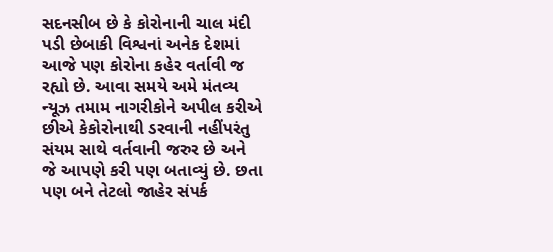સદનસીબ છે કે કોરોનાની ચાલ મંદી પડી છેબાકી વિશ્વનાં અનેક દેશમાં આજે પણ કોરોના કહેર વર્તાવી જ રહ્યો છે. આવા સમયે અમે મંતવ્ય ન્યૂઝ તમામ નાગરીકોને અપીલ કરીએ છીએ કેકોરોનાથી ડરવાની નહીંપરંતુ સંયમ સાથે વર્તવાની જરુર છે અને જે આપણે કરી પણ બતાવ્યું છે. છતા પણ બને તેટલો જાહેર સંપર્ક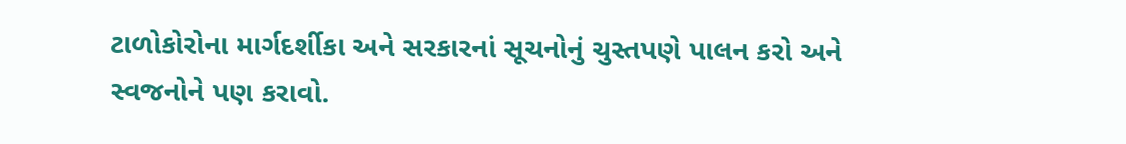ટાળોકોરોના માર્ગદર્શીકા અને સરકારનાં સૂચનોનું ચુસ્તપણે પાલન કરો અને સ્વજનોને પણ કરાવો.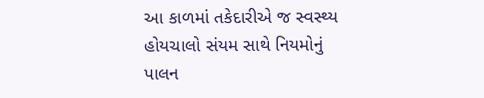આ કાળમાં તકેદારીએ જ સ્વસ્થ્ય હોયચાલો સંયમ સાથે નિયમોનું પાલન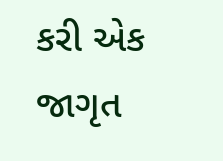કરી એક જાગૃત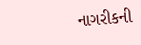નાગરીકની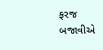ફરજ બજાવીએ